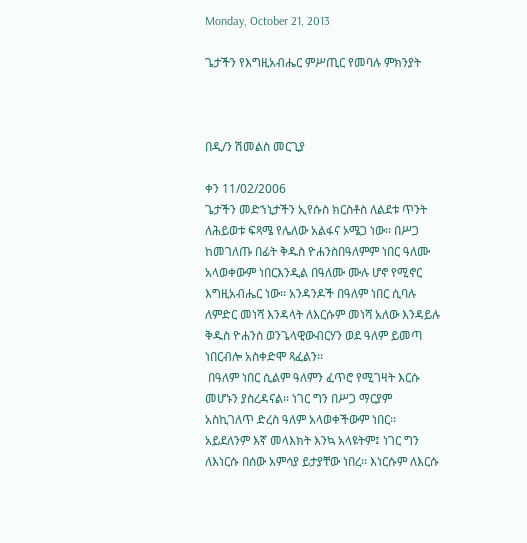Monday, October 21, 2013

ጌታችን የእግዚአብሔር ምሥጢር የመባሉ ምክንያት



በዲ/ን ሽመልስ መርጊያ

ቀን 11/02/2006
ጌታችን መድኀኒታችን ኢየሱስ ክርስቶስ ለልደቱ ጥንት ለሕይወቱ ፍጻሜ የሌለው አልፋና ኦሜጋ ነው፡፡ በሥጋ ከመገለጡ በፊት ቅዱስ ዮሐንስበዓለምም ነበር ዓለሙ አላወቀውም ነበርእንዲል በዓለሙ ሙሉ ሆኖ የሚኖር እግዚአብሔር ነው፡፡ አንዳንዶች በዓለም ነበር ሲባሉ ለምድር መነሻ እንዳላት ለእርሱም መነሻ አለው እንዳይሉ  ቅዱስ ዮሐንስ ወንጌላዊውብርሃን ወደ ዓለም ይመጣ ነበርብሎ አስቀድሞ ጻፈልን፡፡
 በዓለም ነበር ሲልም ዓለምን ፈጥሮ የሚገዛት እርሱ መሆኑን ያስረዳናል፡፡ ነገር ግን በሥጋ ማርያም አስኪገለጥ ድረስ ዓለም አላወቀችውም ነበር፡፡ አይደለንም እኛ መላእክት እንኳ አላዩትም፤ ነገር ግን ለእነርሱ በሰው አምሳያ ይታያቸው ነበረ፡፡ እነርሱም ለእርሱ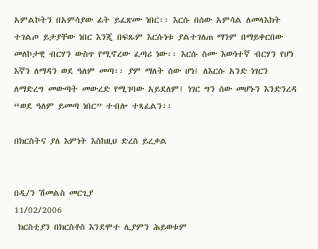አምልኮትን በአምሳያው ፊት ይፈጽሙ ነበር፡፡ እርሱ በሰው አምሳል ለመላእክት ተገልጦ ይታያቸው ነበር እንጂ በፍጹም እርሱነቱ ያልተገለጠ ማንም በማይቀርበው መለኮታዊ ብርሃን ውስጥ የሚኖረው ፈጣሪ ነው፡፡ እርሱ ስሙ እውነተኛ ብርሃን የሆነ እኛን ለማዳን ወደ ዓለም መጣ፡፡ ያም ማለት ሰው ሆነ፤ ለእርሱ አንድ ነገርን ለማድረግ መውጣት መውረድ የሚገባው አይደለም፤ ነገር ግን ሰው መሆኑን እንድንረዳ “ወደ ዓለም ይመጣ ነበር” ተብሎ ተጻፈልን፡፡

በክርስትና ያለ እምነት እስከዚህ ድረስ ይረቃል


በዲ/ን ሽመልስ መርጊያ
11/02/2006
 ክርስቲያን በክርስቶስ እንደሞተ ሊያምን ሕይወቱም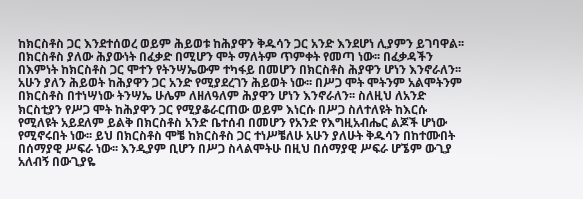ከክርስቶስ ጋር እንደተሰወረ ወይም ሕይወቱ ከሕያዋን ቅዱሳን ጋር አንድ እንደሆነ ሊያምን ይገባዋል፡፡ በክርስቶስ ያለው ሕያውነት በፈቃድ በሚሆን ሞት ማለትም ጥምቀት የመጣ ነው፡፡ በፈቃዳችን በእምነት ከክርስቶስ ጋር ሞተን የትንሣኤውም ተካፋይ በመሆን በክርስቶስ ሕያዋን ሆነን እንኖራለን፡፡ አሁን ያለን ሕይወት ከሕያዋን ጋር አንድ የሚያደረገን ሕይወት ነው፡፡ በሥጋ ሞት ሞትንም አልሞትንም በክርስቶስ በተነሣነው ትንሣኤ ሁሌም ለዘለዓለም ሕያዋን ሆነን እንኖራለን፡፡ ስለዚህ ለአንድ ክርስቲያን የሥጋ ሞት ከሕያዋን ጋር የሚያቆራርጠው ወይም እነርሱ በሥጋ ስለተለዩት ከእርሱ የሚለዩት አይደለም ይልቅ በክርስቶስ አንድ ቤተሰብ በመሆን የአንድ የእግዚአብሔር ልጆች ሆነው የሚኖሩበት ነው፡፡ ይህ በክርስቶስ ሞቼ ከክርስቶስ ጋር ተነሥቼለሁ አሁን ያለሁት ቅዱሳን በከተሙበት በሰማያዊ ሥፍራ ነው፡፡ እንዲያም ቢሆን በሥጋ ስላልሞትሁ በዚህ በሰማያዊ ሥፍራ ሆኜም ውጊያ አለብኝ በውጊያዬ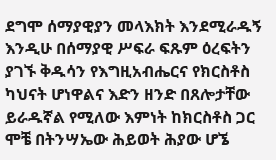ደግሞ ሰማያዊያን መላእክት እንደሚራዱኝ እንዲሁ በሰማያዊ ሥፍራ ፍጹም ዕረፍትን ያገኙ ቅዱሳን የእግዚአብሔርና የክርስቶስ ካህናት ሆነዋልና እድን ዘንድ በጸሎታቸው ይራዱኛል የሚለው እምነት ከክርስቶስ ጋር ሞቼ በትንሣኤው ሕይወት ሕያው ሆኜ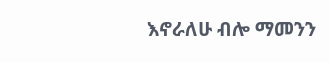እኖራለሁ ብሎ ማመንን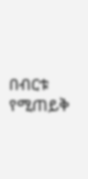በብርቱ የሚጠይቅ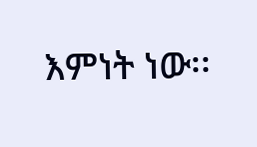እምነት ነው፡፡